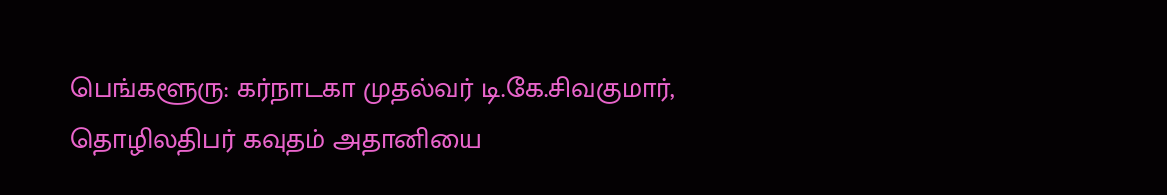பெங்களூரு: கர்நாடகா முதல்வர் டி.கே.சிவகுமார், தொழிலதிபர் கவுதம் அதானியை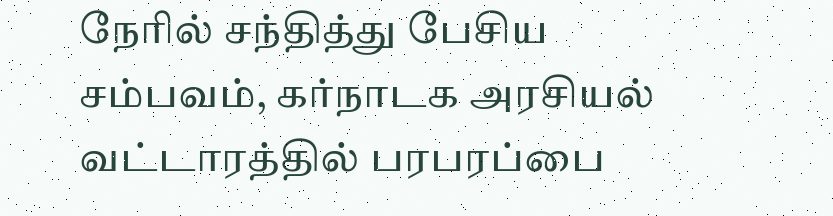நேரில் சந்தித்து பேசிய சம்பவம், கர்நாடக அரசியல் வட்டாரத்தில் பரபரப்பை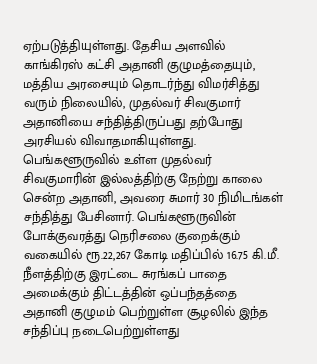ஏற்படுத்தியுள்ளது. தேசிய அளவில் காங்கிரஸ் கட்சி அதானி குழுமத்தையும், மத்திய அரசையும் தொடர்ந்து விமர்சித்து வரும் நிலையில், முதல்வர் சிவகுமார் அதானியை சந்தித்திருப்பது தற்போது அரசியல் விவாதமாகியுள்ளது.
பெங்களூருவில் உள்ள முதல்வர் சிவகுமாரின் இல்லத்திற்கு நேற்று காலை சென்ற அதானி, அவரை சுமார் 30 நிமிடங்கள் சந்தித்து பேசினார். பெங்களூருவின் போக்குவரத்து நெரிசலை குறைக்கும் வகையில் ரூ.22,267 கோடி மதிப்பில் 16.75 கி.மீ. நீளத்திற்கு இரட்டை சுரங்கப் பாதை அமைக்கும் திட்டத்தின் ஒப்பந்தத்தை அதானி குழுமம் பெற்றுள்ள சூழலில் இந்த சந்திப்பு நடைபெற்றுள்ளது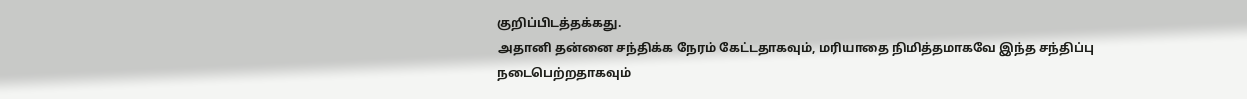குறிப்பிடத்தக்கது.
அதானி தன்னை சந்திக்க நேரம் கேட்டதாகவும், மரியாதை நிமித்தமாகவே இந்த சந்திப்பு நடைபெற்றதாகவும்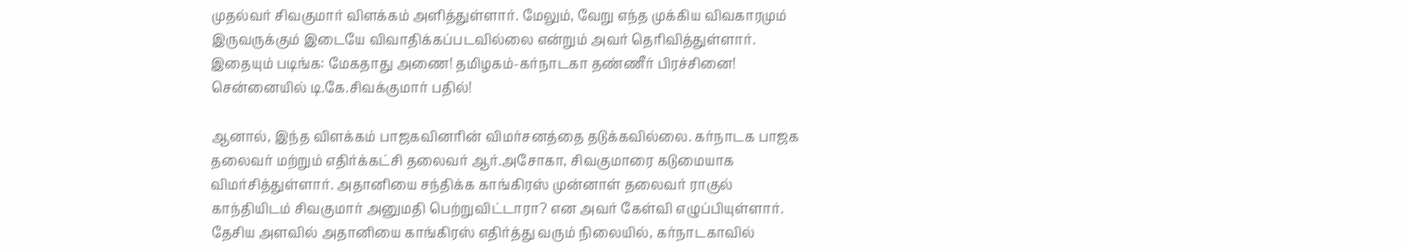முதல்வர் சிவகுமார் விளக்கம் அளித்துள்ளார். மேலும், வேறு எந்த முக்கிய விவகாரமும் இருவருக்கும் இடையே விவாதிக்கப்படவில்லை என்றும் அவர் தெரிவித்துள்ளார்.
இதையும் படிங்க: மேகதாது அணை! தமிழகம்-கர்நாடகா தண்ணீர் பிரச்சினை! சென்னையில் டி.கே.சிவக்குமார் பதில்!

ஆனால், இந்த விளக்கம் பாஜகவினரின் விமர்சனத்தை தடுக்கவில்லை. கர்நாடக பாஜக தலைவர் மற்றும் எதிர்க்கட்சி தலைவர் ஆர்.அசோகா, சிவகுமாரை கடுமையாக விமர்சித்துள்ளார். அதானியை சந்திக்க காங்கிரஸ் முன்னாள் தலைவர் ராகுல் காந்தியிடம் சிவகுமார் அனுமதி பெற்றுவிட்டாரா? என அவர் கேள்வி எழுப்பியுள்ளார்.
தேசிய அளவில் அதானியை காங்கிரஸ் எதிர்த்து வரும் நிலையில், கர்நாடகாவில்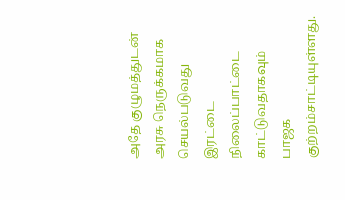அதே குழுமத்துடன் அரசு நெருக்கமாக செயல்படுவது இரட்டை நிலைப்பாட்டை காட்டுவதாகவும் பாஜக குற்றம்சாட்டியுள்ளது.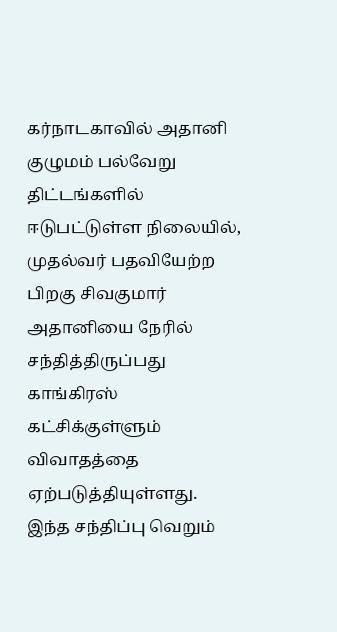கர்நாடகாவில் அதானி குழுமம் பல்வேறு திட்டங்களில் ஈடுபட்டுள்ள நிலையில், முதல்வர் பதவியேற்ற பிறகு சிவகுமார் அதானியை நேரில் சந்தித்திருப்பது காங்கிரஸ் கட்சிக்குள்ளும் விவாதத்தை ஏற்படுத்தியுள்ளது. இந்த சந்திப்பு வெறும்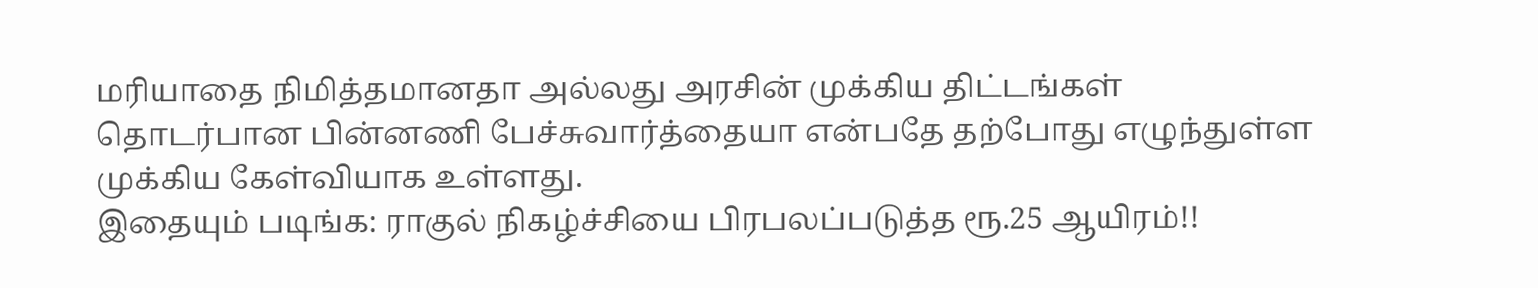மரியாதை நிமித்தமானதா அல்லது அரசின் முக்கிய திட்டங்கள் தொடர்பான பின்னணி பேச்சுவார்த்தையா என்பதே தற்போது எழுந்துள்ள முக்கிய கேள்வியாக உள்ளது.
இதையும் படிங்க: ராகுல் நிகழ்ச்சியை பிரபலப்படுத்த ரூ.25 ஆயிரம்!!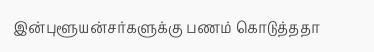இன்புளூயன்சர்களுக்கு பணம் கொடுத்ததா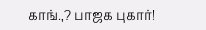காங்.,? பாஜக புகார்!